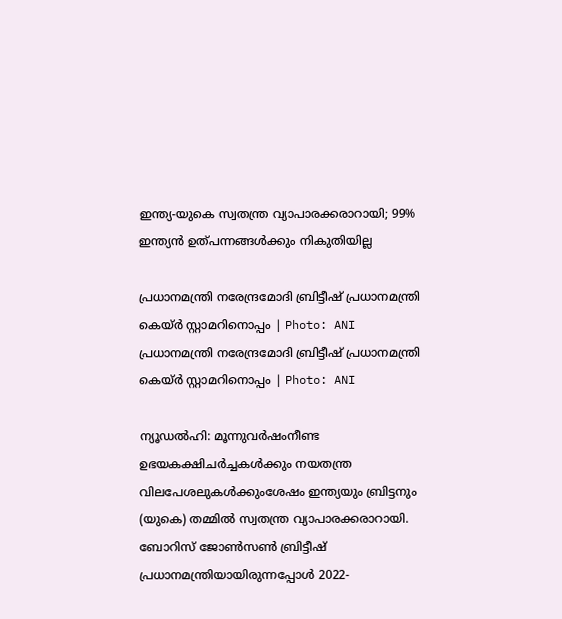ഇന്ത്യ-യുകെ സ്വതന്ത്ര വ്യാപാരക്കരാറായി; 99% ഇന്ത്യന്‍ ഉത്പന്നങ്ങള്‍ക്കും നികുതിയില്ല

പ്രധാനമന്ത്രി നരേന്ദ്രമോദി ബ്രിട്ടീഷ് പ്രധാനമന്ത്രി കെയ്ര്‍ സ്റ്റാമറിനൊപ്പം | Photo: ANI
പ്രധാനമന്ത്രി നരേന്ദ്രമോദി ബ്രിട്ടീഷ് പ്രധാനമന്ത്രി കെയ്ര്‍ സ്റ്റാമറിനൊപ്പം | Photo: ANI

ന്യൂഡല്‍ഹി: മൂന്നുവര്‍ഷംനീണ്ട ഉഭയകക്ഷിചര്‍ച്ചകള്‍ക്കും നയതന്ത്ര വിലപേശലുകള്‍ക്കുംശേഷം ഇന്ത്യയും ബ്രിട്ടനും (യുകെ) തമ്മില്‍ സ്വതന്ത്ര വ്യാപാരക്കരാറായി. ബോറിസ് ജോണ്‍സണ്‍ ബ്രിട്ടീഷ് പ്രധാനമന്ത്രിയായിരുന്നപ്പോള്‍ 2022-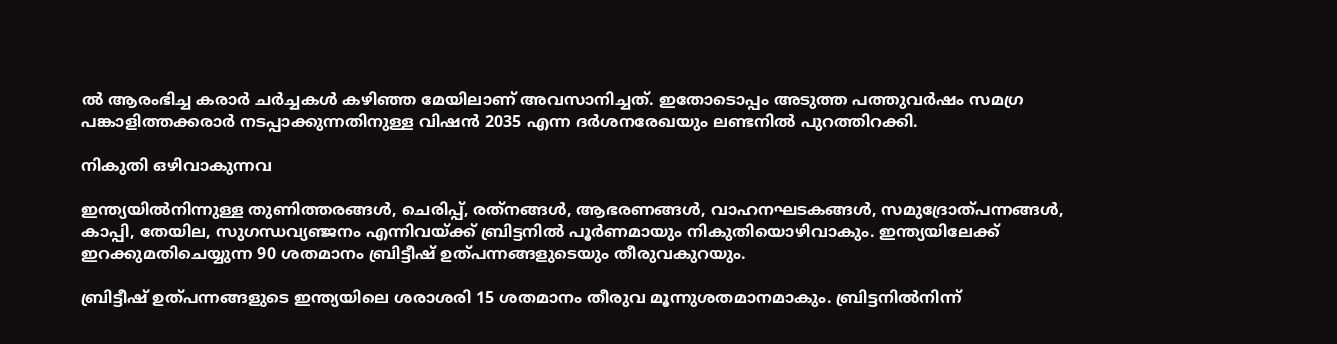ല്‍ ആരംഭിച്ച കരാര്‍ ചര്‍ച്ചകള്‍ കഴിഞ്ഞ മേയിലാണ് അവസാനിച്ചത്. ഇതോടൊപ്പം അടുത്ത പത്തുവര്‍ഷം സമഗ്ര പങ്കാളിത്തക്കരാര്‍ നടപ്പാക്കുന്നതിനുള്ള വിഷന്‍ 2035 എന്ന ദര്‍ശനരേഖയും ലണ്ടനില്‍ പുറത്തിറക്കി.

നികുതി ഒഴിവാകുന്നവ

ഇന്ത്യയില്‍നിന്നുള്ള തുണിത്തരങ്ങള്‍, ചെരിപ്പ്, രത്‌നങ്ങള്‍, ആഭരണങ്ങള്‍, വാഹനഘടകങ്ങള്‍, സമുദ്രോത്പന്നങ്ങള്‍, കാപ്പി, തേയില, സുഗന്ധവ്യഞ്ജനം എന്നിവയ്ക്ക് ബ്രിട്ടനില്‍ പൂര്‍ണമായും നികുതിയൊഴിവാകും. ഇന്ത്യയിലേക്ക് ഇറക്കുമതിചെയ്യുന്ന 90 ശതമാനം ബ്രിട്ടീഷ് ഉത്പന്നങ്ങളുടെയും തീരുവകുറയും.

ബ്രിട്ടീഷ് ഉത്പന്നങ്ങളുടെ ഇന്ത്യയിലെ ശരാശരി 15 ശതമാനം തീരുവ മൂന്നുശതമാനമാകും. ബ്രിട്ടനില്‍നിന്ന്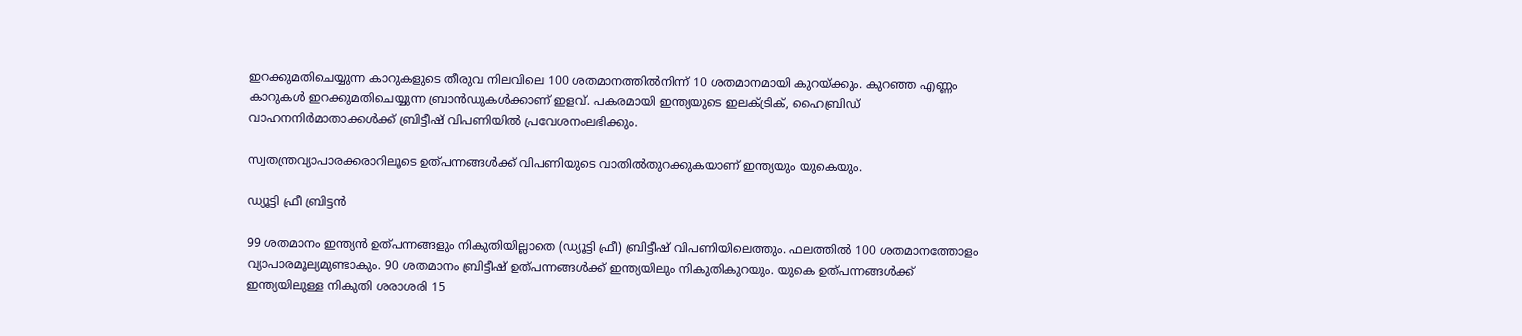ഇറക്കുമതിചെയ്യുന്ന കാറുകളുടെ തീരുവ നിലവിലെ 100 ശതമാനത്തില്‍നിന്ന് 10 ശതമാനമായി കുറയ്ക്കും. കുറഞ്ഞ എണ്ണം കാറുകള്‍ ഇറക്കുമതിചെയ്യുന്ന ബ്രാന്‍ഡുകള്‍ക്കാണ് ഇളവ്. പകരമായി ഇന്ത്യയുടെ ഇലക്ട്രിക്, ഹൈബ്രിഡ് വാഹനനിര്‍മാതാക്കള്‍ക്ക് ബ്രിട്ടീഷ് വിപണിയില്‍ പ്രവേശനംലഭിക്കും.

സ്വതന്ത്രവ്യാപാരക്കരാറിലൂടെ ഉത്പന്നങ്ങള്‍ക്ക് വിപണിയുടെ വാതില്‍തുറക്കുകയാണ് ഇന്ത്യയും യുകെയും.

ഡ്യൂട്ടി ഫ്രീ ബ്രിട്ടന്‍

99 ശതമാനം ഇന്ത്യന്‍ ഉത്പന്നങ്ങളും നികുതിയില്ലാതെ (ഡ്യൂട്ടി ഫ്രീ) ബ്രിട്ടീഷ് വിപണിയിലെത്തും. ഫലത്തില്‍ 100 ശതമാനത്തോളം വ്യാപാരമൂല്യമുണ്ടാകും. 90 ശതമാനം ബ്രിട്ടീഷ് ഉത്പന്നങ്ങള്‍ക്ക് ഇന്ത്യയിലും നികുതികുറയും. യുകെ ഉത്പന്നങ്ങള്‍ക്ക് ഇന്ത്യയിലുള്ള നികുതി ശരാശരി 15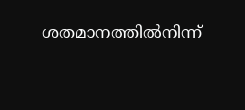ശതമാനത്തില്‍നിന്ന്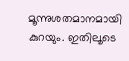മൂന്നുശതമാനമായി കുറയും. ഇതിലൂടെ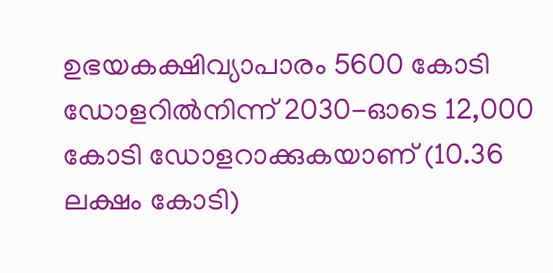ഉഭയകക്ഷിവ്യാപാരം 5600 കോടി ഡോളറില്‍നിന്ന് 2030-ഓടെ 12,000 കോടി ഡോളറാക്കുകയാണ് (10.36 ലക്ഷം കോടി)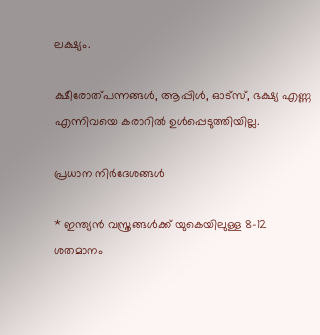ലക്ഷ്യം.

ക്ഷീരോത്പന്നങ്ങള്‍, ആപ്പിള്‍, ഓട്സ്, ഭക്ഷ്യ എണ്ണ എന്നിവയെ കരാറില്‍ ഉള്‍പ്പെടുത്തിയില്ല.

പ്രധാന നിര്‍ദേശങ്ങള്‍

* ഇന്ത്യന്‍ വസ്ത്രങ്ങള്‍ക്ക് യുകെയിലുള്ള 8-12 ശതമാനം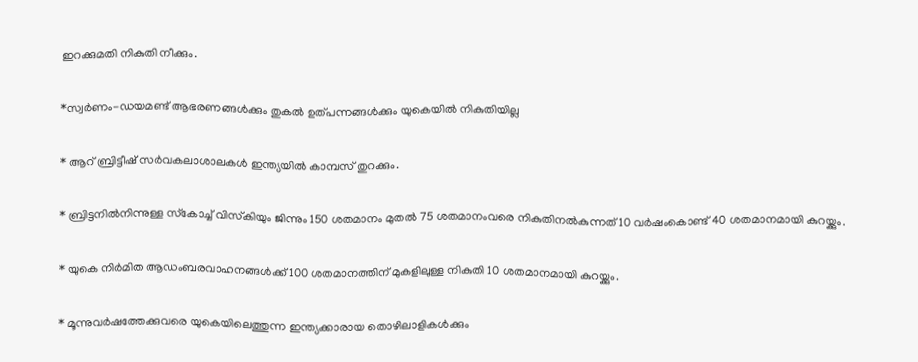ഇറക്കുമതി നികുതി നീക്കും.

*സ്വര്‍ണം-ഡയമണ്ട് ആഭരണങ്ങള്‍ക്കും തുകല്‍ ഉത്പന്നങ്ങള്‍ക്കും യുകെയില്‍ നികുതിയില്ല

* ആറ് ബ്രിട്ടീഷ് സര്‍വകലാശാലകള്‍ ഇന്ത്യയില്‍ കാമ്പസ് തുറക്കും.

* ബ്രിട്ടനില്‍നിന്നുള്ള സ്‌കോച്ച് വിസ്‌കിയും ജിന്നും 150 ശതമാനം മുതല്‍ 75 ശതമാനംവരെ നികുതിനല്‍കുന്നത് 10 വര്‍ഷംകൊണ്ട് 40 ശതമാനമായി കുറയ്ക്കും.

* യുകെ നിര്‍മിത ആഡംബരവാഹനങ്ങള്‍ക്ക് 100 ശതമാനത്തിന് മുകളിലുള്ള നികുതി 10 ശതമാനമായി കുറയ്ക്കും.

* മൂന്നുവര്‍ഷത്തേക്കുവരെ യുകെയിലെത്തുന്ന ഇന്ത്യക്കാരായ തൊഴിലാളികള്‍ക്കും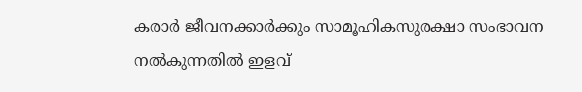കരാര്‍ ജീവനക്കാര്‍ക്കും സാമൂഹികസുരക്ഷാ സംഭാവന നല്‍കുന്നതില്‍ ഇളവ്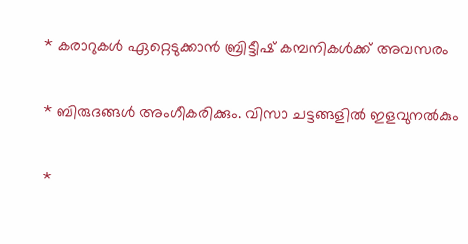* കരാറുകള്‍ ഏറ്റെടുക്കാന്‍ ബ്രിട്ടീഷ് കമ്പനികള്‍ക്ക് അവസരം

* ബിരുദങ്ങള്‍ അംഗീകരിക്കും. വിസാ ചട്ടങ്ങളില്‍ ഇളവുനല്‍കും

*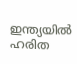ഇന്ത്യയില്‍ ഹരിത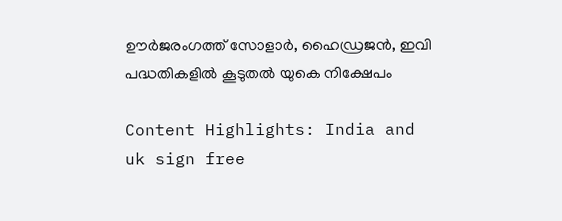ഊര്‍ജരംഗത്ത് സോളാര്‍, ഹൈഡ്രജന്‍, ഇവി പദ്ധതികളില്‍ കൂടുതല്‍ യുകെ നിക്ഷേപം

Content Highlights: India and uk sign free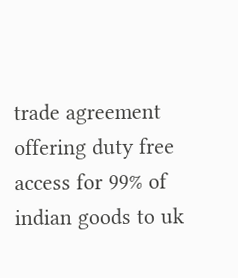trade agreement offering duty free access for 99% of indian goods to uk